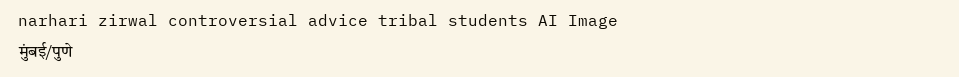narhari zirwal controversial advice tribal students AI Image
मुंबई/पुणे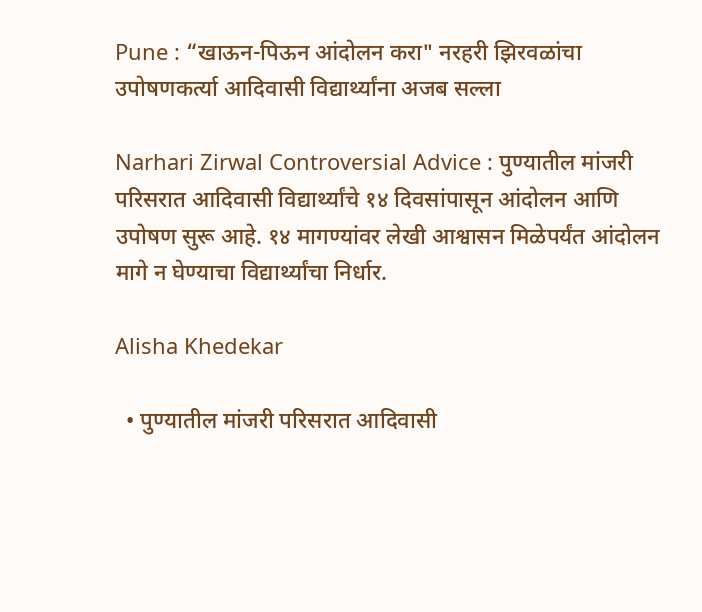Pune : “खाऊन-पिऊन आंदोलन करा" नरहरी झिरवळांचा उपोषणकर्त्या आदिवासी विद्यार्थ्यांना अजब सल्ला

Narhari Zirwal Controversial Advice : पुण्यातील मांजरी परिसरात आदिवासी विद्यार्थ्यांचे १४ दिवसांपासून आंदोलन आणि उपोषण सुरू आहे. १४ मागण्यांवर लेखी आश्वासन मिळेपर्यंत आंदोलन मागे न घेण्याचा विद्यार्थ्यांचा निर्धार.

Alisha Khedekar

  • पुण्यातील मांजरी परिसरात आदिवासी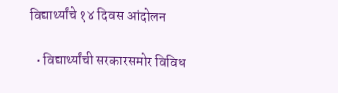विद्यार्थ्यांचे १४ दिवस आंदोलन

  • विद्यार्थ्यांची सरकारसमोर विविध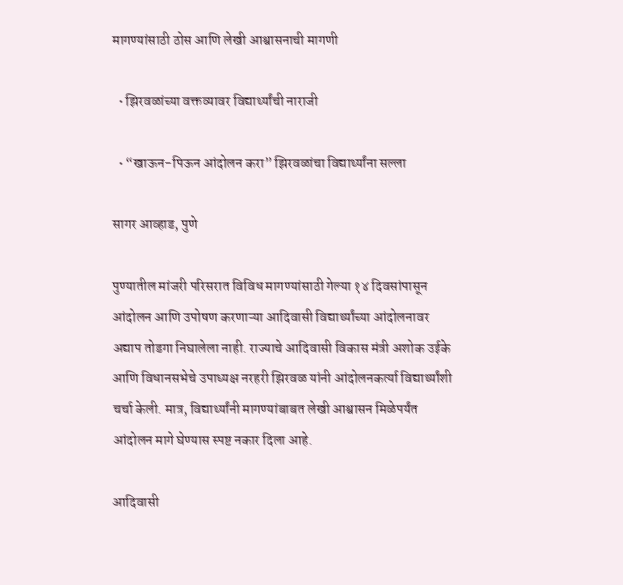मागण्यांसाठी ठोस आणि लेखी आश्वासनाची मागणी

  • झिरवळांच्या वक्तव्यावर विद्यार्थ्यांची नाराजी

  • “खाऊन-पिऊन आंदोलन करा” झिरवळांचा विद्यार्थ्यांना सल्ला

सागर आव्हाड, पुणे

पुण्यातील मांजरी परिसरात विविध मागण्यांसाठी गेल्या १४ दिवसांपासून आंदोलन आणि उपोषण करणाऱ्या आदिवासी विद्यार्थ्यांच्या आंदोलनावर अद्याप तोडगा निघालेला नाही. राज्याचे आदिवासी विकास मंत्री अशोक उईके आणि विधानसभेचे उपाध्यक्ष नरहरी झिरवळ यांनी आंदोलनकर्त्या विद्यार्थ्यांशी चर्चा केली. मात्र, विद्यार्थ्यांनी मागण्यांबाबत लेखी आश्वासन मिळेपर्यंत आंदोलन मागे घेण्यास स्पष्ट नकार दिला आहे.

आदिवासी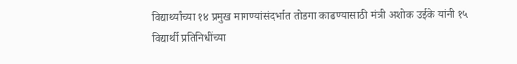विद्यार्थ्यांच्या १४ प्रमुख मागण्यांसंदर्भात तोडगा काढण्यासाठी मंत्री अशोक उईके यांनी १५ विद्यार्थी प्रतिनिधींच्या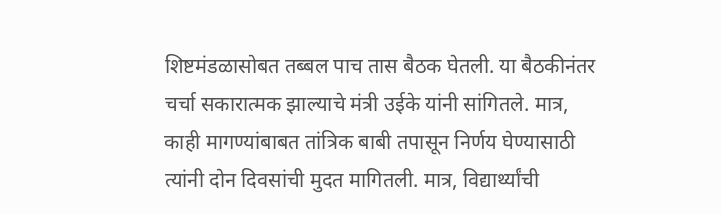शिष्टमंडळासोबत तब्बल पाच तास बैठक घेतली. या बैठकीनंतर चर्चा सकारात्मक झाल्याचे मंत्री उईके यांनी सांगितले. मात्र, काही मागण्यांबाबत तांत्रिक बाबी तपासून निर्णय घेण्यासाठी त्यांनी दोन दिवसांची मुदत मागितली. मात्र, विद्यार्थ्यांची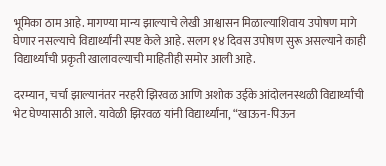भूमिका ठाम आहे. मागण्या मान्य झाल्याचे लेखी आश्वासन मिळाल्याशिवाय उपोषण मागे घेणार नसल्याचे विद्यार्थ्यांनी स्पष्ट केले आहे. सलग १४ दिवस उपोषण सुरू असल्याने काही विद्यार्थ्यांची प्रकृती खालावल्याची माहितीही समोर आली आहे.

दरम्यान, चर्चा झाल्यानंतर नरहरी झिरवळ आणि अशोक उईके आंदोलनस्थळी विद्यार्थ्यांची भेट घेण्यासाठी आले. यावेळी झिरवळ यांनी विद्यार्थ्यांना, “खाऊन-पिऊन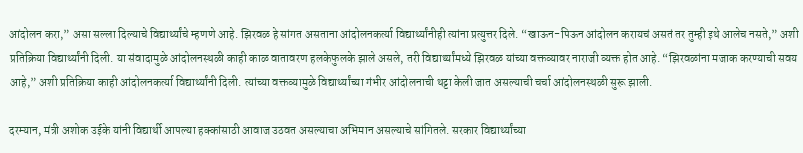आंदोलन करा,” असा सल्ला दिल्याचे विद्यार्थ्यांचे म्हणणे आहे. झिरवळ हे सांगत असताना आंदोलनकर्त्या विद्यार्थ्यांनीही त्यांना प्रत्युत्तर दिले. “खाऊन-पिऊन आंदोलन करायचं असतं तर तुम्ही इथे आलेच नसते,” अशी प्रतिक्रिया विद्यार्थ्यांनी दिली. या संवादामुळे आंदोलनस्थळी काही काळ वातावरण हलकेफुलके झाले असले, तरी विद्यार्थ्यांमध्ये झिरवळ यांच्या वक्तव्यावर नाराजी व्यक्त होत आहे. “झिरवळांना मजाक करण्याची सवय आहे,” अशी प्रतिक्रिया काही आंदोलनकर्त्या विद्यार्थ्यांनी दिली. त्यांच्या वक्तव्यामुळे विद्यार्थ्यांच्या गंभीर आंदोलनाची थट्टा केली जात असल्याची चर्चा आंदोलनस्थळी सुरू झाली.

दरम्यान, मंत्री अशोक उईके यांनी विद्यार्थी आपल्या हक्कांसाठी आवाज उठवत असल्याचा अभिमान असल्याचे सांगितले. सरकार विद्यार्थ्यांच्या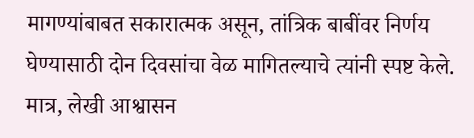मागण्यांबाबत सकारात्मक असून, तांत्रिक बाबींवर निर्णय घेण्यासाठी दोन दिवसांचा वेळ मागितल्याचे त्यांनी स्पष्ट केले. मात्र, लेखी आश्वासन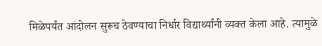मिळेपर्यंत आंदोलन सुरूच ठेवण्याचा निर्धार विद्यार्थ्यांनी व्यक्त केला आहे. त्यामुळे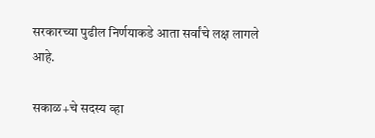सरकारच्या पुढील निर्णयाकडे आता सर्वांचे लक्ष लागले आहे.

सकाळ+चे सदस्य व्हा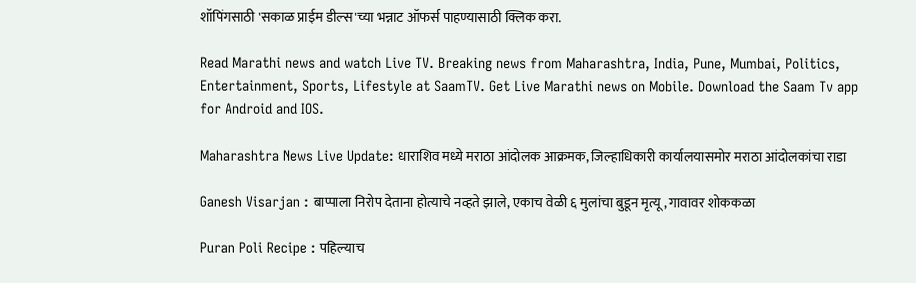शॉपिंगसाठी 'सकाळ प्राईम डील्स'च्या भन्नाट ऑफर्स पाहण्यासाठी क्लिक करा.

Read Marathi news and watch Live TV. Breaking news from Maharashtra, India, Pune, Mumbai, Politics, Entertainment, Sports, Lifestyle at SaamTV. Get Live Marathi news on Mobile. Download the Saam Tv app for Android and IOS.

Maharashtra News Live Update: धाराशिव मध्ये मराठा आंदोलक आक्रमक, जिल्हाधिकारी कार्यालयासमोर मराठा आंदोलकांचा राडा

Ganesh Visarjan : बाप्पाला निरोप देताना होत्याचे नव्हते झाले, एकाच वेळी ६ मुलांचा बुडून मृत्यू, गावावर शोककळा

Puran Poli Recipe : पहिल्याच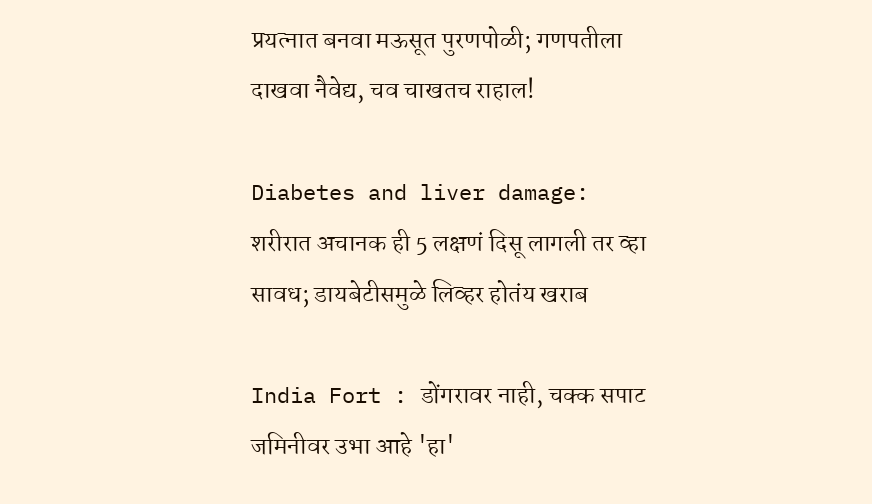प्रयत्नात बनवा मऊसूत पुरणपोळी; गणपतीला दाखवा नैवेद्य, चव चाखतच राहाल!

Diabetes and liver damage: शरीरात अचानक ही 5 लक्षणं दिसू लागली तर व्हा सावध; डायबेटीसमुळे लिव्हर होतंय खराब

India Fort : डोंगरावर नाही, चक्क सपाट जमिनीवर उभा आहे 'हा'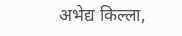अभेद्य किल्ला,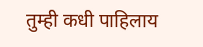तुम्ही कधी पाहिलाय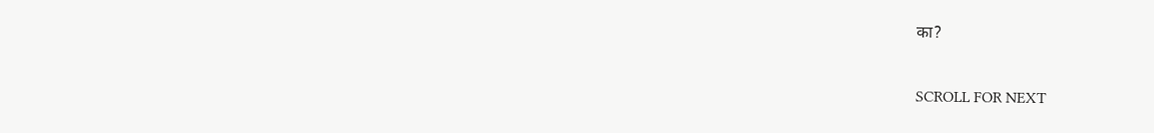का?

SCROLL FOR NEXT